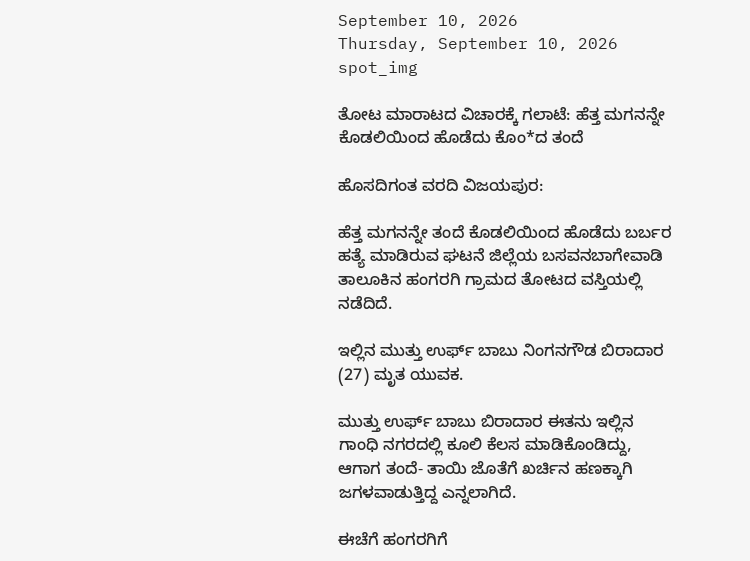September 10, 2026
Thursday, September 10, 2026
spot_img

ತೋಟ ಮಾರಾಟದ ವಿಚಾರಕ್ಕೆ ಗಲಾಟೆ: ಹೆತ್ತ ಮಗನನ್ನೇ ಕೊಡಲಿಯಿಂದ ಹೊಡೆದು ಕೊಂ*ದ ತಂದೆ

ಹೊಸದಿಗಂತ ವರದಿ ವಿಜಯಪುರ:

ಹೆತ್ತ ಮಗನನ್ನೇ ತಂದೆ ಕೊಡಲಿಯಿಂದ ಹೊಡೆದು ಬರ್ಬರ ಹತ್ಯೆ ಮಾಡಿರುವ ಘಟನೆ ಜಿಲ್ಲೆಯ ಬಸವನಬಾಗೇವಾಡಿ ತಾಲೂಕಿನ ಹಂಗರಗಿ ಗ್ರಾಮದ ತೋಟದ ವಸ್ತಿಯಲ್ಲಿ ನಡೆದಿದೆ.

ಇಲ್ಲಿನ ಮುತ್ತು ಉರ್ಫ್ ಬಾಬು ನಿಂಗನಗೌಡ ಬಿರಾದಾರ (27) ಮೃತ ಯುವಕ.

ಮುತ್ತು ಉರ್ಫ್ ಬಾಬು ಬಿರಾದಾರ ಈತನು ಇಲ್ಲಿನ ಗಾಂಧಿ ನಗರದಲ್ಲಿ ಕೂಲಿ ಕೆಲಸ ಮಾಡಿಕೊಂಡಿದ್ದು, ಆಗಾಗ ತಂದೆ- ತಾಯಿ ಜೊತೆಗೆ ಖರ್ಚಿನ ಹಣಕ್ಕಾಗಿ ಜಗಳವಾಡುತ್ತಿದ್ದ ಎನ್ನಲಾಗಿದೆ.

ಈಚೆಗೆ ಹಂಗರಗಿಗೆ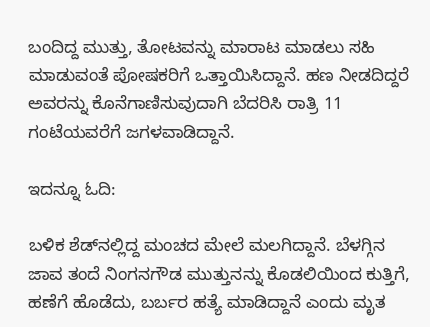ಬಂದಿದ್ದ ಮುತ್ತು, ತೋಟವನ್ನು ಮಾರಾಟ ಮಾಡಲು ಸಹಿ ಮಾಡುವಂತೆ ಪೋಷಕರಿಗೆ ಒತ್ತಾಯಿಸಿದ್ದಾನೆ. ಹಣ ನೀಡದಿದ್ದರೆ ಅವರನ್ನು ಕೊನೆಗಾಣಿಸುವುದಾಗಿ ಬೆದರಿಸಿ ರಾತ್ರಿ 11 ಗಂಟೆಯವರೆಗೆ ಜಗಳವಾಡಿದ್ದಾನೆ.

ಇದನ್ನೂ ಓದಿ:

ಬಳಿಕ ಶೆಡ್‌ನಲ್ಲಿದ್ದ ಮಂಚದ ಮೇಲೆ ಮಲಗಿದ್ದಾನೆ. ಬೆಳಗ್ಗಿನ ಜಾವ ತಂದೆ ನಿಂಗನಗೌಡ ಮುತ್ತುನನ್ನು ಕೊಡಲಿಯಿಂದ ಕುತ್ತಿಗೆ, ಹಣೆಗೆ ಹೊಡೆದು, ಬರ್ಬರ ಹತ್ಯೆ ಮಾಡಿದ್ದಾನೆ ಎಂದು ಮೃತ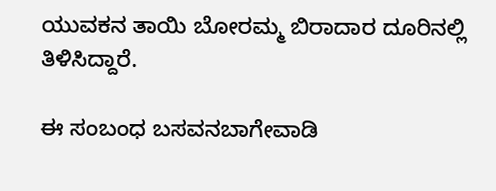ಯುವಕನ ತಾಯಿ ಬೋರಮ್ಮ ಬಿರಾದಾರ ದೂರಿನಲ್ಲಿ ತಿಳಿಸಿದ್ದಾರೆ.

ಈ ಸಂಬಂಧ ಬಸವನಬಾಗೇವಾಡಿ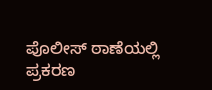ಪೊಲೀಸ್ ಠಾಣೆಯಲ್ಲಿ ಪ್ರಕರಣ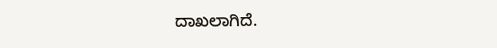ದಾಖಲಾಗಿದೆ.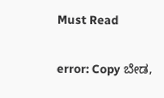Must Read

error: Copy ಬೇಡ,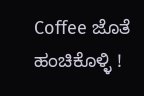Coffee ಜೊತೆ ಹಂಚಿಕೊಳ್ಳಿ !